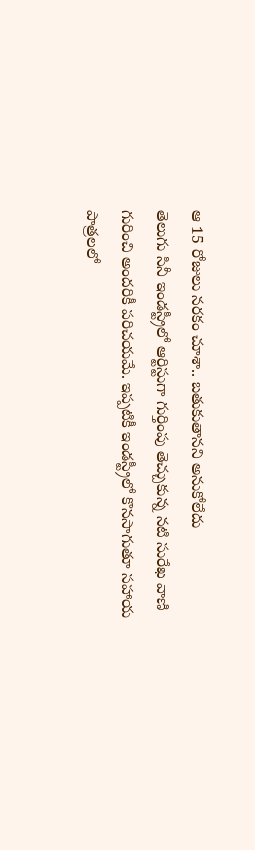ఆ 15 రోజులు నరకం చూశా.. బతుకుతానని అనుకోలేదు
తెలుగు సినీ ఇండస్ట్రీలో ఆర్టిస్టుగా గుర్తింపు తెచ్చుకున్న నటి సురేఖ వాణి గురించి అందరికీ పరిచయమే. ఇప్పటికీ ఇండస్ట్రీలో కొనసాగుతూ సహాయ పాత్రలలో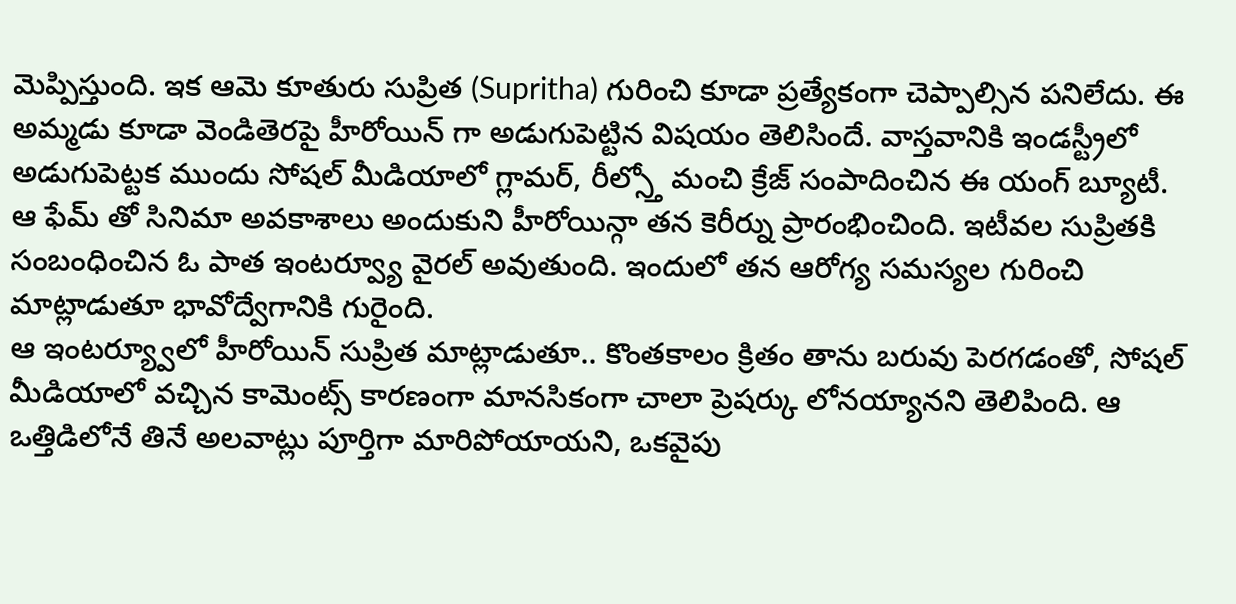మెప్పిస్తుంది. ఇక ఆమె కూతురు సుప్రిత (Supritha) గురించి కూడా ప్రత్యేకంగా చెప్పాల్సిన పనిలేదు. ఈ అమ్మడు కూడా వెండితెరపై హీరోయిన్ గా అడుగుపెట్టిన విషయం తెలిసిందే. వాస్తవానికి ఇండస్ట్రీలో అడుగుపెట్టక ముందు సోషల్ మీడియాలో గ్లామర్, రీల్స్తో మంచి క్రేజ్ సంపాదించిన ఈ యంగ్ బ్యూటీ. ఆ ఫేమ్ తో సినిమా అవకాశాలు అందుకుని హీరోయిన్గా తన కెరీర్ను ప్రారంభించింది. ఇటీవల సుప్రితకి సంబంధించిన ఓ పాత ఇంటర్వ్యూ వైరల్ అవుతుంది. ఇందులో తన ఆరోగ్య సమస్యల గురించి మాట్లాడుతూ భావోద్వేగానికి గురైంది.
ఆ ఇంటర్య్వూలో హీరోయిన్ సుప్రిత మాట్లాడుతూ.. కొంతకాలం క్రితం తాను బరువు పెరగడంతో, సోషల్ మీడియాలో వచ్చిన కామెంట్స్ కారణంగా మానసికంగా చాలా ప్రెషర్కు లోనయ్యానని తెలిపింది. ఆ ఒత్తిడిలోనే తినే అలవాట్లు పూర్తిగా మారిపోయాయని, ఒకవైపు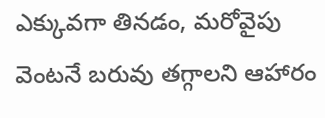ఎక్కువగా తినడం, మరోవైపు వెంటనే బరువు తగ్గాలని ఆహారం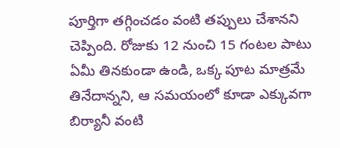పూర్తిగా తగ్గించడం వంటి తప్పులు చేశానని చెప్పింది. రోజుకు 12 నుంచి 15 గంటల పాటు ఏమీ తినకుండా ఉండి, ఒక్క పూట మాత్రమే తినేదాన్నని, ఆ సమయంలో కూడా ఎక్కువగా బిర్యానీ వంటి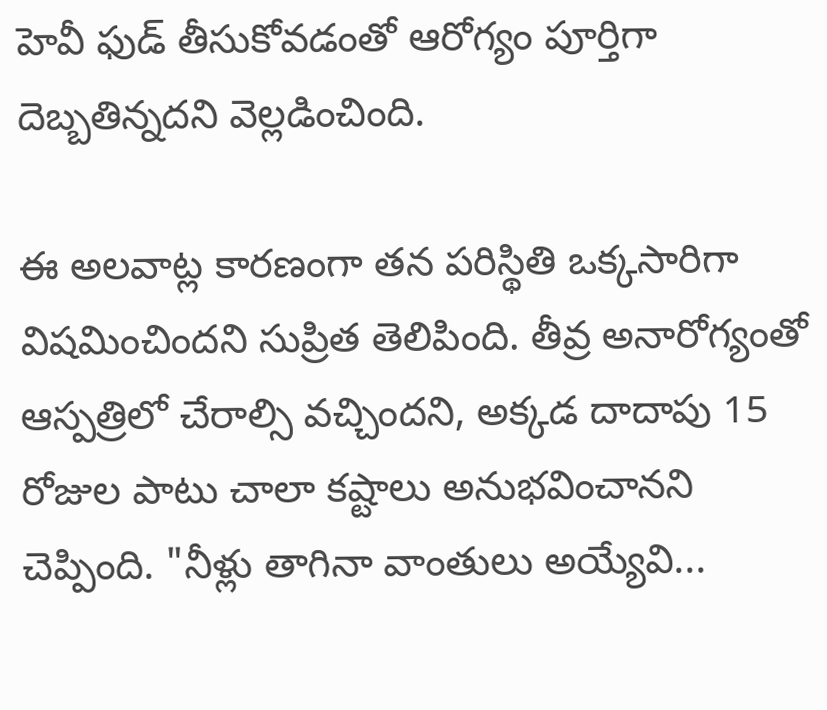హెవీ ఫుడ్ తీసుకోవడంతో ఆరోగ్యం పూర్తిగా దెబ్బతిన్నదని వెల్లడించింది.

ఈ అలవాట్ల కారణంగా తన పరిస్థితి ఒక్కసారిగా విషమించిందని సుప్రిత తెలిపింది. తీవ్ర అనారోగ్యంతో ఆస్పత్రిలో చేరాల్సి వచ్చిందని, అక్కడ దాదాపు 15 రోజుల పాటు చాలా కష్టాలు అనుభవించానని చెప్పింది. "నీళ్లు తాగినా వాంతులు అయ్యేవి...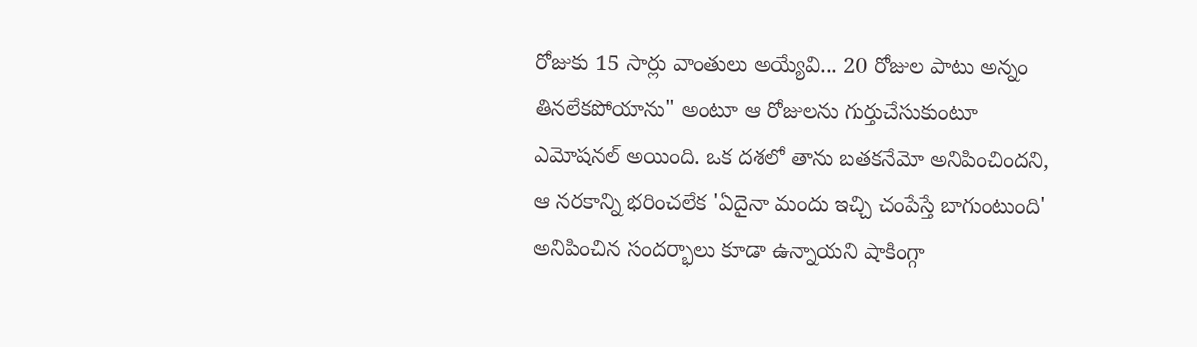రోజుకు 15 సార్లు వాంతులు అయ్యేవి... 20 రోజుల పాటు అన్నం తినలేకపోయాను" అంటూ ఆ రోజులను గుర్తుచేసుకుంటూ ఎమోషనల్ అయింది. ఒక దశలో తాను బతకనేమో అనిపించిందని, ఆ నరకాన్ని భరించలేక 'ఏదైనా మందు ఇచ్చి చంపేస్తే బాగుంటుంది' అనిపించిన సందర్భాలు కూడా ఉన్నాయని షాకింగ్గా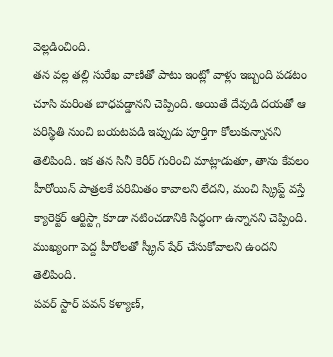వెల్లడించింది.
తన వల్ల తల్లి సురేఖ వాణితో పాటు ఇంట్లో వాళ్లు ఇబ్బంది పడటం చూసి మరింత బాధపడ్డానని చెప్పింది. అయితే దేవుడి దయతో ఆ పరిస్థితి నుంచి బయటపడి ఇప్పుడు పూర్తిగా కోలుకున్నానని తెలిపింది. ఇక తన సినీ కెరీర్ గురించి మాట్లాడుతూ, తాను కేవలం హీరోయిన్ పాత్రలకే పరిమితం కావాలని లేదని, మంచి స్క్రిప్ట్ వస్తే క్యారెక్టర్ ఆర్టిస్ట్గా కూడా నటించడానికి సిద్ధంగా ఉన్నానని చెప్పింది. ముఖ్యంగా పెద్ద హీరోలతో స్క్రీన్ షేర్ చేసుకోవాలని ఉందని తెలిపింది.
పవర్ స్టార్ పవన్ కళ్యాణ్,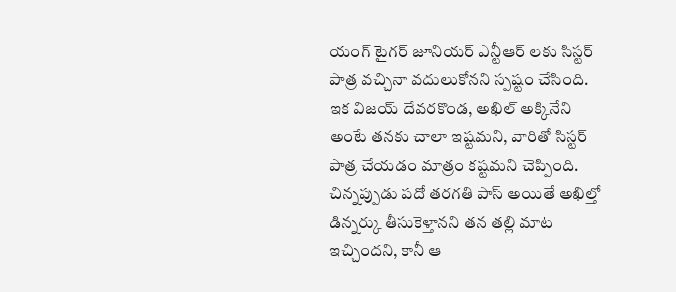యంగ్ టైగర్ జూనియర్ ఎన్టీఆర్ లకు సిస్టర్ పాత్ర వచ్చినా వదులుకోనని స్పష్టం చేసింది. ఇక విజయ్ దేవరకొండ, అఖిల్ అక్కినేని అంటే తనకు చాలా ఇష్టమని, వారితో సిస్టర్ పాత్ర చేయడం మాత్రం కష్టమని చెప్పింది. చిన్నప్పుడు పదో తరగతి పాస్ అయితే అఖిల్తో డిన్నర్కు తీసుకెళ్తానని తన తల్లి మాట ఇచ్చిందని, కానీ ఆ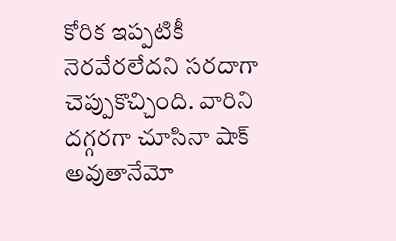కోరిక ఇప్పటికీ నెరవేరలేదని సరదాగా చెప్పుకొచ్చింది. వారిని దగ్గరగా చూసినా షాక్ అవుతానేమో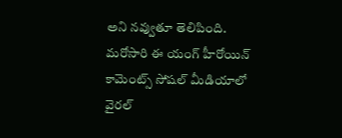అని నవ్వుతూ తెలిపింది. మరోసారి ఈ యంగ్ హీరోయిన్ కామెంట్స్ సోషల్ మీడియాలో వైరల్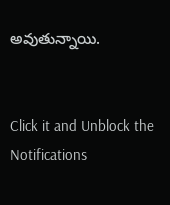అవుతున్నాయి.


Click it and Unblock the Notifications